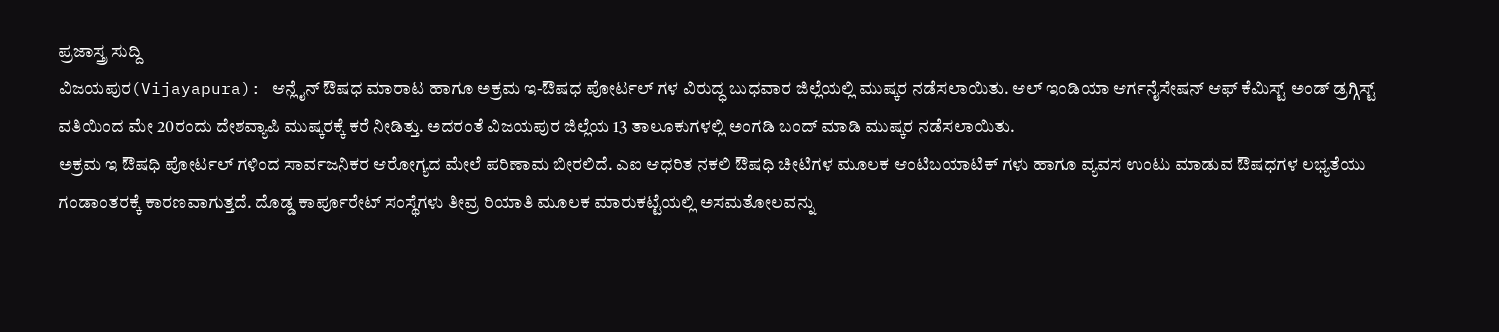ಪ್ರಜಾಸ್ತ್ರ ಸುದ್ದಿ
ವಿಜಯಪುರ(Vijayapura): ಆನ್ಲೈನ್ ಔಷಧ ಮಾರಾಟ ಹಾಗೂ ಅಕ್ರಮ ಇ-ಔಷಧ ಪೋರ್ಟಲ್ ಗಳ ವಿರುದ್ಧ ಬುಧವಾರ ಜಿಲ್ಲೆಯಲ್ಲಿ ಮುಷ್ಕರ ನಡೆಸಲಾಯಿತು. ಆಲ್ ಇಂಡಿಯಾ ಆರ್ಗನೈಸೇಷನ್ ಆಫ್ ಕೆಮಿಸ್ಟ್ ಅಂಡ್ ಡ್ರಗ್ಗಿಸ್ಟ್ ವತಿಯಿಂದ ಮೇ 20ರಂದು ದೇಶವ್ಯಾಪಿ ಮುಷ್ಕರಕ್ಕೆ ಕರೆ ನೀಡಿತ್ತು. ಅದರಂತೆ ವಿಜಯಪುರ ಜಿಲ್ಲೆಯ 13 ತಾಲೂಕುಗಳಲ್ಲಿ ಅಂಗಡಿ ಬಂದ್ ಮಾಡಿ ಮುಷ್ಕರ ನಡೆಸಲಾಯಿತು.
ಅಕ್ರಮ ಇ ಔಷಧಿ ಪೋರ್ಟಲ್ ಗಳಿಂದ ಸಾರ್ವಜನಿಕರ ಆರೋಗ್ಯದ ಮೇಲೆ ಪರಿಣಾಮ ಬೀರಲಿದೆ. ಎಐ ಆಧರಿತ ನಕಲಿ ಔಷಧಿ ಚೀಟಿಗಳ ಮೂಲಕ ಆಂಟಿಬಯಾಟಿಕ್ ಗಳು ಹಾಗೂ ವ್ಯವಸ ಉಂಟು ಮಾಡುವ ಔಷಧಗಳ ಲಭ್ಯತೆಯು ಗಂಡಾಂತರಕ್ಕೆ ಕಾರಣವಾಗುತ್ತದೆ. ದೊಡ್ಡ ಕಾರ್ಪೂರೇಟ್ ಸಂಸ್ಥೆಗಳು ತೀವ್ರ ರಿಯಾತಿ ಮೂಲಕ ಮಾರುಕಟ್ಟೆಯಲ್ಲಿ ಅಸಮತೋಲವನ್ನು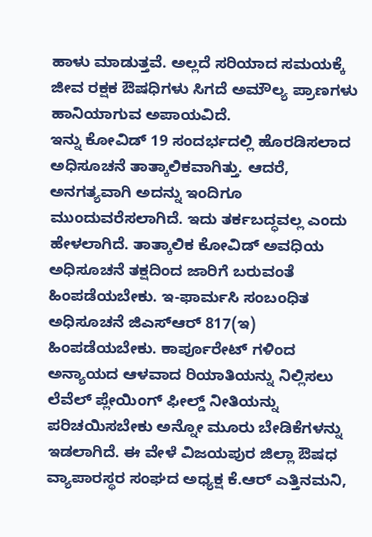ಹಾಳು ಮಾಡುತ್ತವೆ. ಅಲ್ಲದೆ ಸರಿಯಾದ ಸಮಯಕ್ಕೆ ಜೀವ ರಕ್ಷಕ ಔಷಧಿಗಳು ಸಿಗದೆ ಅಮೌಲ್ಯ ಪ್ರಾಣಗಳು ಹಾನಿಯಾಗುವ ಅಪಾಯವಿದೆ.
ಇನ್ನು ಕೋವಿಡ್ 19 ಸಂದರ್ಭದಲ್ಲಿ ಹೊರಡಿಸಲಾದ ಅಧಿಸೂಚನೆ ತಾತ್ಕಾಲಿಕವಾಗಿತ್ತು. ಆದರೆ, ಅನಗತ್ಯವಾಗಿ ಅದನ್ನು ಇಂದಿಗೂ ಮುಂದುವರೆಸಲಾಗಿದೆ. ಇದು ತರ್ಕಬದ್ಧವಲ್ಲ ಎಂದು ಹೇಳಲಾಗಿದೆ. ತಾತ್ಕಾಲಿಕ ಕೋವಿಡ್ ಅವಧಿಯ ಅಧಿಸೂಚನೆ ತಕ್ಷದಿಂದ ಜಾರಿಗೆ ಬರುವಂತೆ ಹಿಂಪಡೆಯಬೇಕು. ಇ-ಫಾರ್ಮಸಿ ಸಂಬಂಧಿತ ಅಧಿಸೂಚನೆ ಜಿಎಸ್ಆರ್ 817(ಇ) ಹಿಂಪಡೆಯಬೇಕು. ಕಾರ್ಪೂರೇಟ್ ಗಳಿಂದ ಅನ್ಯಾಯದ ಆಳವಾದ ರಿಯಾತಿಯನ್ನು ನಿಲ್ಲಿಸಲು ಲೆವೆಲ್ ಪ್ಲೇಯಿಂಗ್ ಫೀಲ್ಡ್ ನೀತಿಯನ್ನು ಪರಿಚಯಿಸಬೇಕು ಅನ್ನೋ ಮೂರು ಬೇಡಿಕೆಗಳನ್ನು ಇಡಲಾಗಿದೆ. ಈ ವೇಳೆ ವಿಜಯಪುರ ಜಿಲ್ಲಾ ಔಷಧ ವ್ಯಾಪಾರಸ್ಥರ ಸಂಘದ ಅಧ್ಯಕ್ಷ ಕೆ.ಆರ್ ಎತ್ತಿನಮನಿ,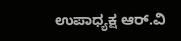ಉಪಾಧ್ಯಕ್ಷ ಆರ್.ವಿ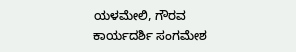ಯಳಮೇಲಿ, ಗೌರವ ಕಾರ್ಯದರ್ಶಿ ಸಂಗಮೇಶ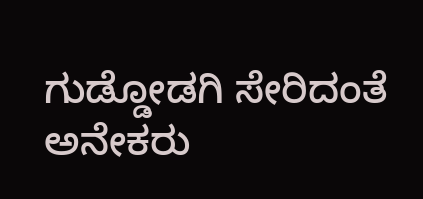ಗುಡ್ಡೋಡಗಿ ಸೇರಿದಂತೆ ಅನೇಕರು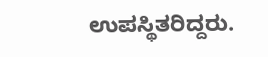ಉಪಸ್ಥಿತರಿದ್ದರು.